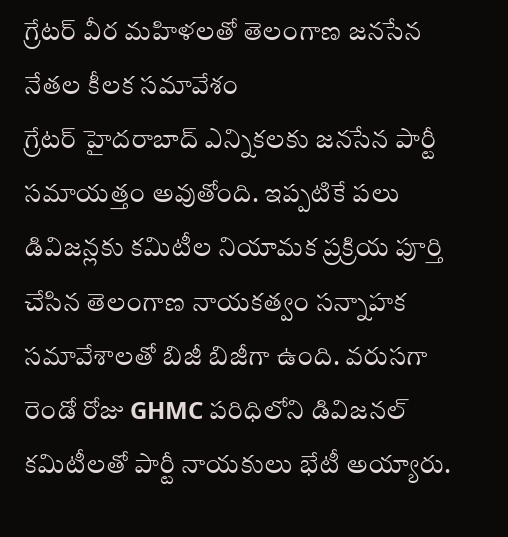గ్రేటర్ వీర మహిళలతో తెలంగాణ జనసేన నేతల కీలక సమావేశం
గ్రేటర్ హైదరాబాద్ ఎన్నికలకు జనసేన పార్టీ సమాయత్తం అవుతోంది. ఇప్పటికే పలు డివిజన్లకు కమిటీల నియామక ప్రక్రియ పూర్తి చేసిన తెలంగాణ నాయకత్వం సన్నాహక సమావేశాలతో బిజీ బిజీగా ఉంది. వరుసగా రెండో రోజు GHMC పరిధిలోని డివిజనల్ కమిటీలతో పార్టీ నాయకులు భేటీ అయ్యారు.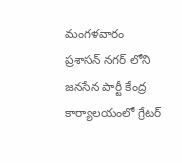మంగళవారం ప్రశాసన్ నగర్ లోని జనసేన పార్టీ కేంద్ర కార్యాలయంలో గ్రేటర్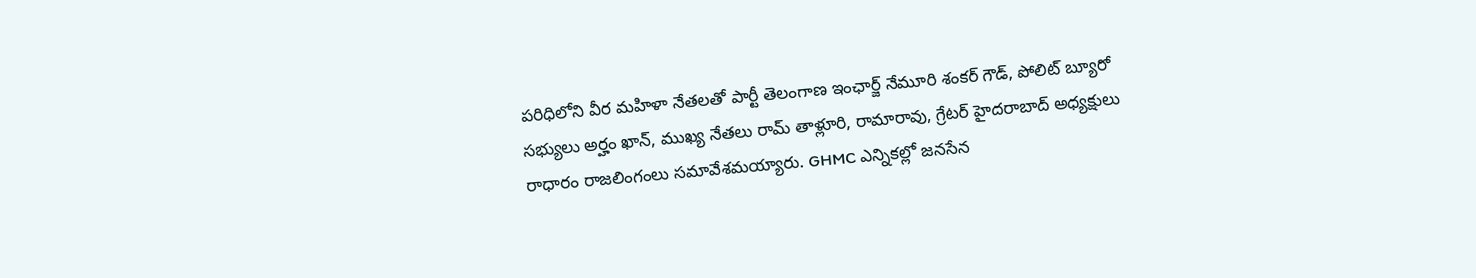పరిధిలోని వీర మహిళా నేతలతో పార్టీ తెలంగాణ ఇంఛార్జ్ నేమూరి శంకర్ గౌడ్, పోలిట్ బ్యూరో సభ్యులు అర్హం ఖాన్, ముఖ్య నేతలు రామ్ తాళ్లూరి, రామారావు, గ్రేటర్ హైదరాబాద్ అధ్యక్షులు రాధారం రాజలింగంలు సమావేశమయ్యారు. GHMC ఎన్నికల్లో జనసేన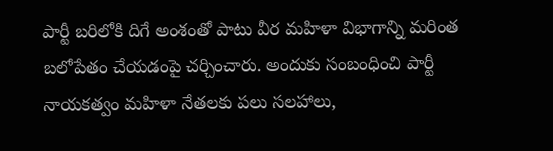పార్టీ బరిలోకి దిగే అంశంతో పాటు వీర మహిళా విభాగాన్ని మరింత బలోపేతం చేయడంపై చర్చించారు. అందుకు సంబంధించి పార్టీ నాయకత్వం మహిళా నేతలకు పలు సలహాలు,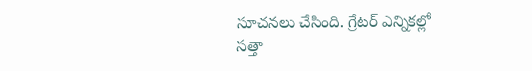సూచనలు చేసింది. గ్రేటర్ ఎన్నికల్లో సత్తా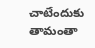చాటేందుకు తామంతా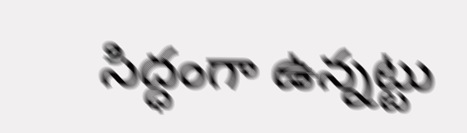సిద్ధంగా ఉన్నట్టు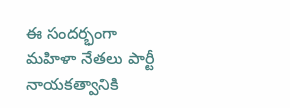ఈ సందర్భంగా మహిళా నేతలు పార్టీ నాయకత్వానికి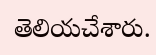తెలియచేశారు.